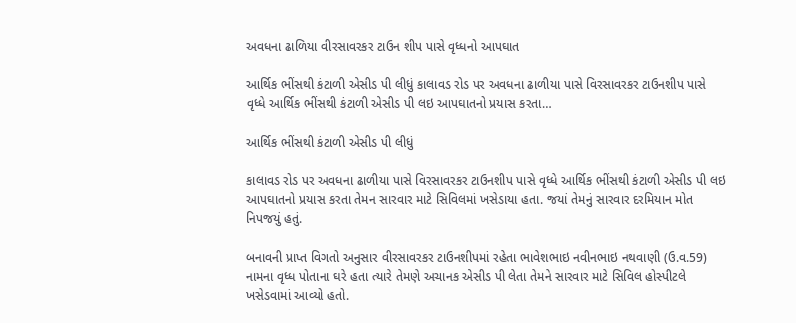અવધના ઢાળિયા વીરસાવરકર ટાઉન શીપ પાસે વૃધ્ધનો આપઘાત

આર્થિક ભીંસથી કંટાળી એસીડ પી લીધું કાલાવડ રોડ પર અવધના ઢાળીયા પાસે વિરસાવરકર ટાઉનશીપ પાસે વૃધ્ધે આર્થિક ભીંસથી કંટાળી એસીડ પી લઇ આપઘાતનો પ્રયાસ કરતા…

આર્થિક ભીંસથી કંટાળી એસીડ પી લીધું

કાલાવડ રોડ પર અવધના ઢાળીયા પાસે વિરસાવરકર ટાઉનશીપ પાસે વૃધ્ધે આર્થિક ભીંસથી કંટાળી એસીડ પી લઇ આપઘાતનો પ્રયાસ કરતા તેમન સારવાર માટે સિવિલમાં ખસેડાયા હતા. જયાં તેમનું સારવાર દરમિયાન મોત નિપજયું હતું.

બનાવની પ્રાપ્ત વિગતો અનુસાર વીરસાવરકર ટાઉનશીપમાં રહેતા ભાવેશભાઇ નવીનભાઇ નથવાણી (ઉ.વ.59) નામના વૃધ્ધ પોતાના ઘરે હતા ત્યારે તેમણે અચાનક એસીડ પી લેતા તેમને સારવાર માટે સિવિલ હોસ્પીટલે ખસેડવામાં આવ્યો હતો.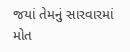જયાં તેમનું સારવારમાં મોત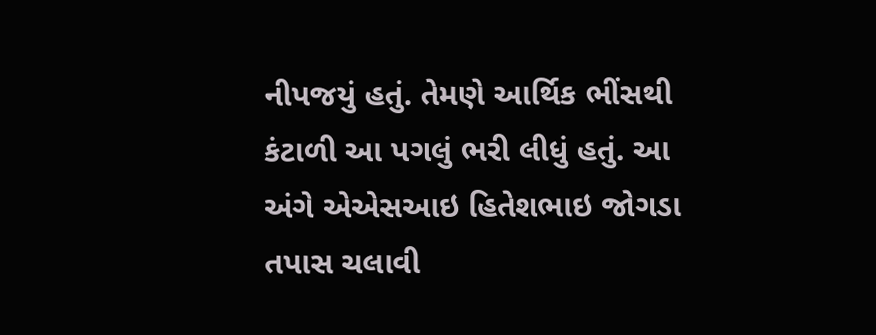નીપજયું હતું. તેમણે આર્થિક ભીંસથી કંટાળી આ પગલું ભરી લીધું હતું. આ અંગે એએસઆઇ હિતેશભાઇ જોગડા તપાસ ચલાવી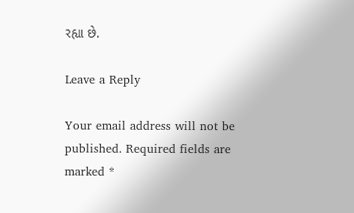રહ્યા છે.

Leave a Reply

Your email address will not be published. Required fields are marked *